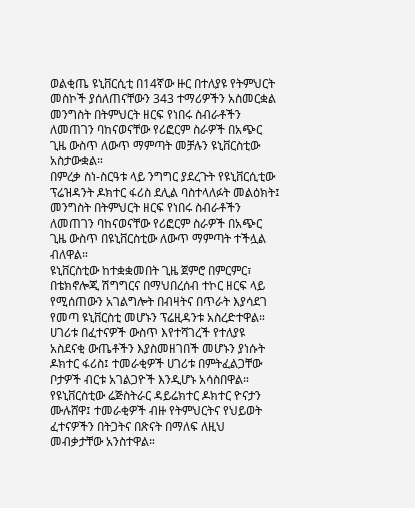ወልቂጤ ዩኒቨርሲቲ በ14ኛው ዙር በተለያዩ የትምህርት መስኮች ያሰለጠናቸውን 343 ተማሪዎችን አስመርቋል
መንግስት በትምህርት ዘርፍ የነበሩ ስብራቶችን ለመጠገን ባከናወናቸው የሪፎርም ስራዎች በአጭር ጊዜ ውስጥ ለውጥ ማምጣት መቻሉን ዩኒቨርስቲው አስታውቋል።
በምረቃ ስነ-ስርዓቱ ላይ ንግግር ያደረጉት የዩኒቨርሲቲው ፕሬዝዳንት ዶክተር ፋሪስ ደሊል ባስተላለፉት መልዕክት፤ መንግስት በትምህርት ዘርፍ የነበሩ ስብራቶችን ለመጠገን ባከናወናቸው የሪፎርም ስራዎች በአጭር ጊዜ ውስጥ በዩኒቨርስቲው ለውጥ ማምጣት ተችሏል ብለዋል።
ዩኒቨርስቲው ከተቋቋመበት ጊዜ ጀምሮ በምርምር፣ በቴክኖሎጂ ሽግግርና በማህበረሰብ ተኮር ዘርፍ ላይ የሚሰጠውን አገልግሎት በብዛትና በጥራት እያሳደገ የመጣ ዩኒቨርስቲ መሆኑን ፕሬዚዳንቱ አስረድተዋል።
ሀገሪቱ በፈተናዎች ውስጥ እየተሻገረች የተለያዩ አስደናቂ ውጤቶችን እያስመዘገበች መሆኑን ያነሱት ዶክተር ፋሪስ፤ ተመራቂዎች ሀገሪቱ በምትፈልጋቸው ቦታዎች ብርቱ አገልጋዮች እንዲሆኑ አሳስበዋል።
የዩኒቨርስቲው ሬጅስትራር ዳይሬክተር ዶክተር ዮናታን ሙሉሸዋ፤ ተመራቂዎች ብዙ የትምህርትና የህይወት ፈተናዎችን በትጋትና በጽናት በማለፍ ለዚህ መብቃታቸው አንስተዋል።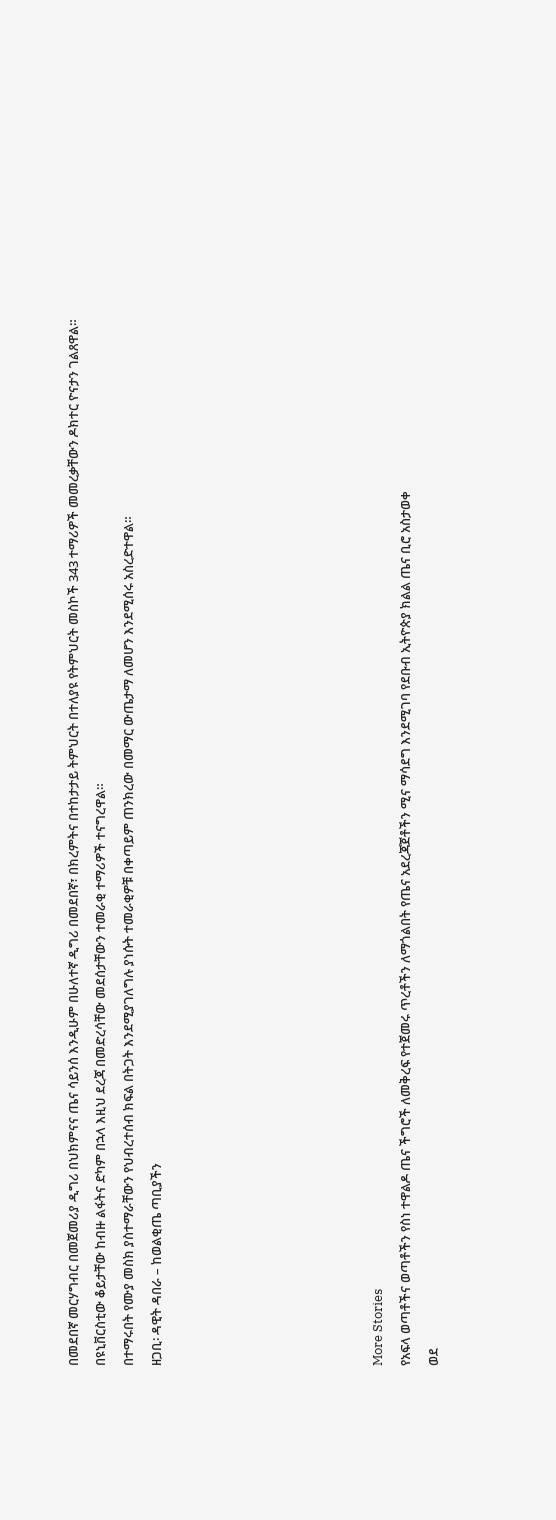በመደበኛ መርሃግብር በመጀመሪያ ዲግሪ በህክምናና ጤና ሳይንሰ እንዲሁም በሁለተኛ ዲግሪ በመደበኛ፣ በክረምትና በተከታታይ ትምህርት በተለያዩ የትምህርት መስኮች 343 ተማሪዎች መመረቃቸውን ዶክተር ዮናታን ገልጸዋል።
በዩኒቨርስቲው ቆይታቸው ከብዙ ልፋትና ድካም በኋላ እዚህ ደረጃ በመድረሳቸው መደሰታቸውን ተመራቂ ተማሪዎች ተናግረዋል።
በተማሩበት የሙያ መስክ ያስተማራቸውን የህብረተሰብ ክፍል በትጋት እንደሚያገለግሉ ያነሱት ተመራቂዎቹ በቀጣይም ጠንክረው በመማር ውጤታማ ለመሆን እንደሚሰሩ አስረድተዋል።
ዘጋቢ፡ ዳዊት ዳበራ – ከወልቂጤ ጣቢያችን







More Stories
የአፍላ ወጣቶችና ወጣቶችን የስነ ተዋልዶ ጤና ችግሮች ለመቅረፍ የተጀመሩ ጥረቶችን ለማጎልበት የጤና አደረጃጀቶችን ሚና ማሳደግ እንደሚገባ የደቡብ ኢትዮጵያ ክልል ጤና ቢሮ አስታወቀ
ወደ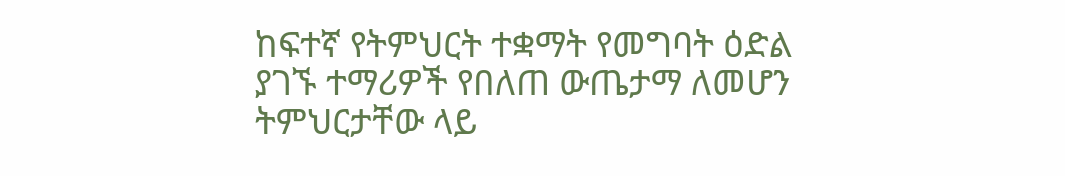ከፍተኛ የትምህርት ተቋማት የመግባት ዕድል ያገኙ ተማሪዎች የበለጠ ውጤታማ ለመሆን ትምህርታቸው ላይ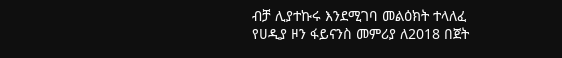ብቻ ሊያተኩሩ እንደሚገባ መልዕክት ተላለፈ
የሀዲያ ዞን ፋይናንስ መምሪያ ለ2018 በጀት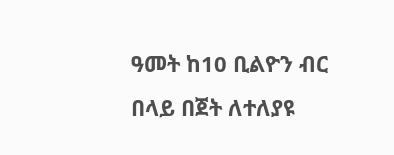ዓመት ከ10 ቢልዮን ብር በላይ በጀት ለተለያዩ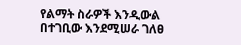የልማት ስራዎች እንዲውል በተገቢው እንደሚሠራ ገለፀ